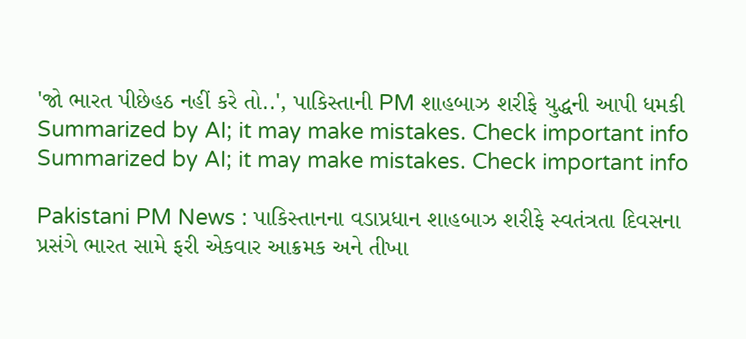'જો ભારત પીછેહઠ નહીં કરે તો..', પાકિસ્તાની PM શાહબાઝ શરીફે યુદ્ધની આપી ધમકી
Summarized by AI; it may make mistakes. Check important info
Summarized by AI; it may make mistakes. Check important info

Pakistani PM News : પાકિસ્તાનના વડાપ્રધાન શાહબાઝ શરીફે સ્વતંત્રતા દિવસના પ્રસંગે ભારત સામે ફરી એકવાર આક્રમક અને તીખા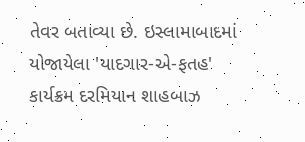તેવર બતાવ્યા છે. ઇસ્લામાબાદમાં યોજાયેલા 'યાદગાર-એ-ફતહ' કાર્યક્રમ દરમિયાન શાહબાઝ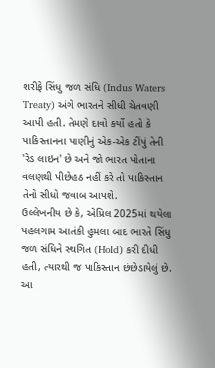શરીફે સિંધુ જળ સંધિ (Indus Waters Treaty) અંગે ભારતને સીધી ચેતવણી આપી હતી. તેમણે દાવો કર્યો હતો કે પાકિસ્તાનના પાણીનું એક-એક ટીંપું તેની 'રેડ લાઇન' છે અને જો ભારત પોતાના વલણથી પીછેહઠ નહીં કરે તો પાકિસ્તાન તેનો સીધો જવાબ આપશે.
ઉલ્લેખનીય છે કે, એપ્રિલ 2025માં થયેલા પહલગામ આતંકી હુમલા બાદ ભારતે સિંધુ જળ સંધિને સ્થગિત (Hold) કરી દીધી હતી, ત્યારથી જ પાકિસ્તાન છંછેડાયેલું છે. આ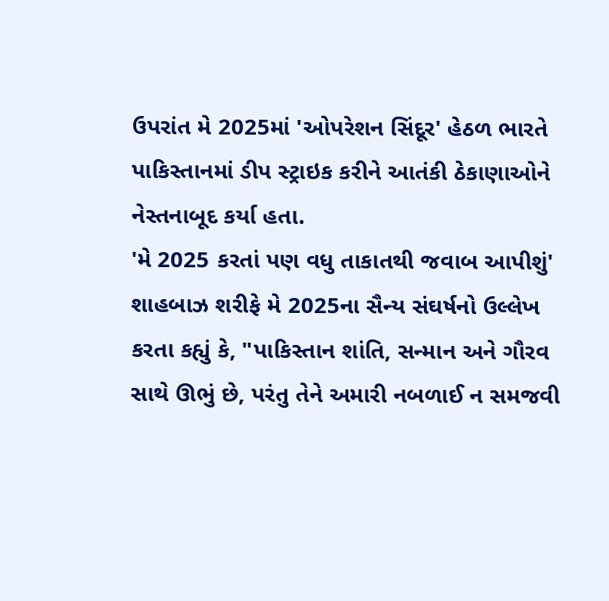ઉપરાંત મે 2025માં 'ઓપરેશન સિંદૂર' હેઠળ ભારતે પાકિસ્તાનમાં ડીપ સ્ટ્રાઇક કરીને આતંકી ઠેકાણાઓને નેસ્તનાબૂદ કર્યા હતા.
'મે 2025 કરતાં પણ વધુ તાકાતથી જવાબ આપીશું'
શાહબાઝ શરીફે મે 2025ના સૈન્ય સંઘર્ષનો ઉલ્લેખ કરતા કહ્યું કે, "પાકિસ્તાન શાંતિ, સન્માન અને ગૌરવ સાથે ઊભું છે, પરંતુ તેને અમારી નબળાઈ ન સમજવી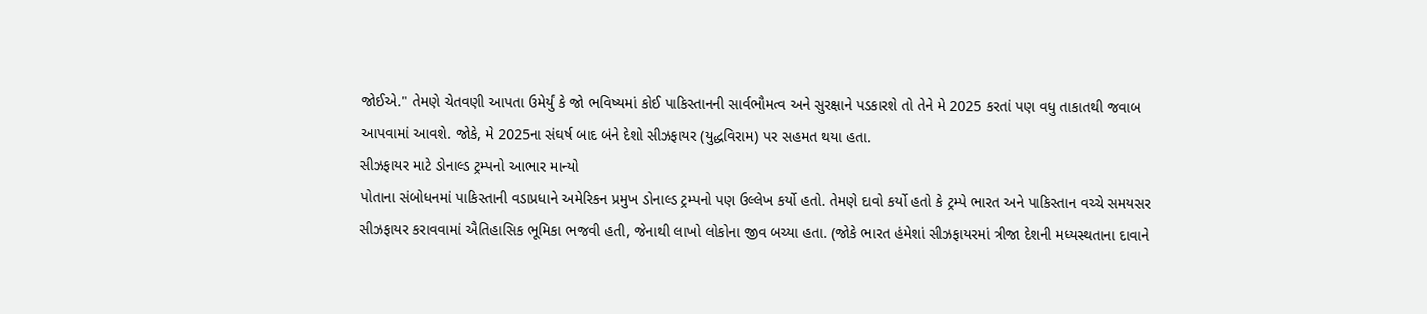જોઈએ." તેમણે ચેતવણી આપતા ઉમેર્યું કે જો ભવિષ્યમાં કોઈ પાકિસ્તાનની સાર્વભૌમત્વ અને સુરક્ષાને પડકારશે તો તેને મે 2025 કરતાં પણ વધુ તાકાતથી જવાબ આપવામાં આવશે. જોકે, મે 2025ના સંઘર્ષ બાદ બંને દેશો સીઝફાયર (યુદ્ધવિરામ) પર સહમત થયા હતા.
સીઝફાયર માટે ડોનાલ્ડ ટ્રમ્પનો આભાર માન્યો
પોતાના સંબોધનમાં પાકિસ્તાની વડાપ્રધાને અમેરિકન પ્રમુખ ડોનાલ્ડ ટ્રમ્પનો પણ ઉલ્લેખ કર્યો હતો. તેમણે દાવો કર્યો હતો કે ટ્રમ્પે ભારત અને પાકિસ્તાન વચ્ચે સમયસર સીઝફાયર કરાવવામાં ઐતિહાસિક ભૂમિકા ભજવી હતી, જેનાથી લાખો લોકોના જીવ બચ્યા હતા. (જોકે ભારત હંમેશાં સીઝફાયરમાં ત્રીજા દેશની મધ્યસ્થતાના દાવાને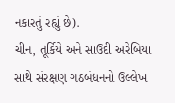નકારતું રહ્યું છે).
ચીન, તૂર્કિયે અને સાઉદી અરેબિયા સાથે સંરક્ષણ ગઠબંધનનો ઉલ્લેખ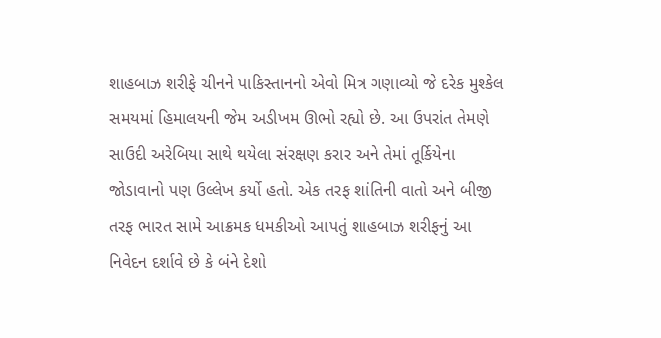શાહબાઝ શરીફે ચીનને પાકિસ્તાનનો એવો મિત્ર ગણાવ્યો જે દરેક મુશ્કેલ સમયમાં હિમાલયની જેમ અડીખમ ઊભો રહ્યો છે. આ ઉપરાંત તેમણે સાઉદી અરેબિયા સાથે થયેલા સંરક્ષણ કરાર અને તેમાં તૂર્કિયેના જોડાવાનો પણ ઉલ્લેખ કર્યો હતો. એક તરફ શાંતિની વાતો અને બીજી તરફ ભારત સામે આક્રમક ધમકીઓ આપતું શાહબાઝ શરીફનું આ નિવેદન દર્શાવે છે કે બંને દેશો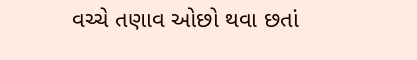વચ્ચે તણાવ ઓછો થવા છતાં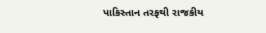પાકિસ્તાન તરફથી રાજકીય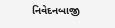નિવેદનબાજી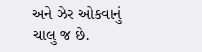અને ઝેર ઓકવાનું ચાલુ જ છે.